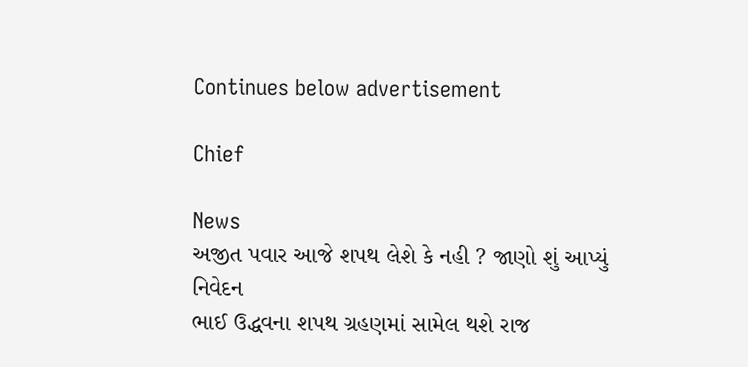Continues below advertisement

Chief

News
અજીત પવાર આજે શપથ લેશે કે નહી ? જાણો શું આપ્યું નિવેદન
ભાઈ ઉદ્ધવના શપથ ગ્રહણમાં સામેલ થશે રાજ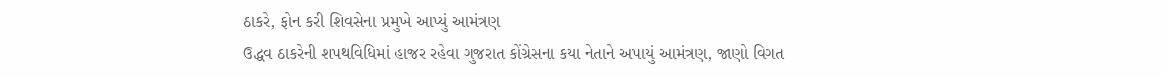ઠાકરે, ફોન કરી શિવસેના પ્રમુખે આપ્યું આમંત્રણ
ઉદ્ધવ ઠાકરેની શપથવિધિમાં હાજર રહેવા ગુજરાત કોંગ્રેસના કયા નેતાને અપાયું આમંત્રણ, જાણો વિગત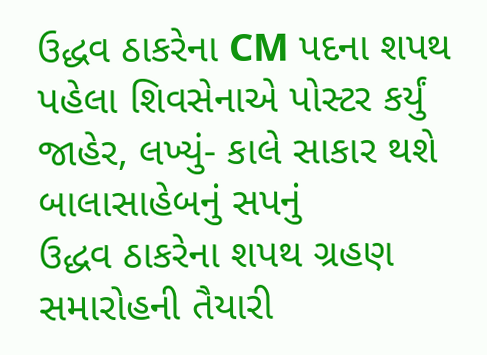ઉદ્ધવ ઠાકરેના CM પદના શપથ પહેલા શિવસેનાએ પોસ્ટર કર્યું જાહેર, લખ્યું- કાલે સાકાર થશે બાલાસાહેબનું સપનું
ઉદ્ધવ ઠાકરેના શપથ ગ્રહણ સમારોહની તૈયારી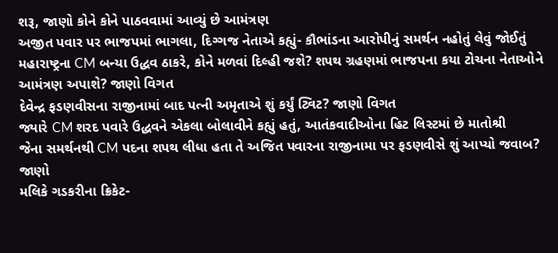શરૂ, જાણો કોને કોને પાઠવવામાં આવ્યું છે આમંત્રણ
અજીત પવાર પર ભાજપમાં ભાગલા, દિગ્ગજ નેતાએ કહ્યું- કૌભાંડના આરોપીનું સમર્થન નહોતું લેવું જોઈતું
મહારાષ્ટ્રના CM બન્યા ઉદ્ધવ ઠાકરે, કોને મળવાં દિલ્હી જશે? શપથ ગ્રહણમાં ભાજપના કયા ટોચના નેતાઓને આમંત્રણ અપાશે? જાણો વિગત
દેવેન્દ્ર ફડણવીસના રાજીનામાં બાદ પત્ની અમૃતાએ શું કર્યું ટ્વિટ? જાણો વિગત
જ્યારે CM શરદ પવારે ઉદ્ધવને એકલા બોલાવીને કહ્યું હતું, આતંકવાદીઓના હિટ લિસ્ટમાં છે માતોશ્રી
જેના સમર્થનથી CM પદના શપથ લીધા હતા તે અજિત પવારના રાજીનામા પર ફડણવીસે શું આપ્યો જવાબ? જાણો
મલિકે ગડકરીના ક્રિકેટ-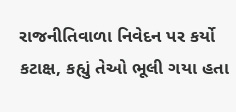રાજનીતિવાળા નિવેદન પર કર્યો કટાક્ષ, કહ્યું તેઓ ભૂલી ગયા હતા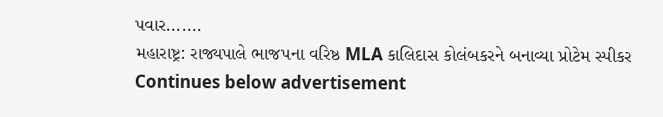પવાર.......
મહારાષ્ટ્ર: રાજ્યપાલે ભાજપના વરિષ્ઠ MLA કાલિદાસ કોલંબકરને બનાવ્યા પ્રોટેમ સ્પીકર
Continues below advertisement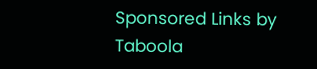Sponsored Links by Taboola